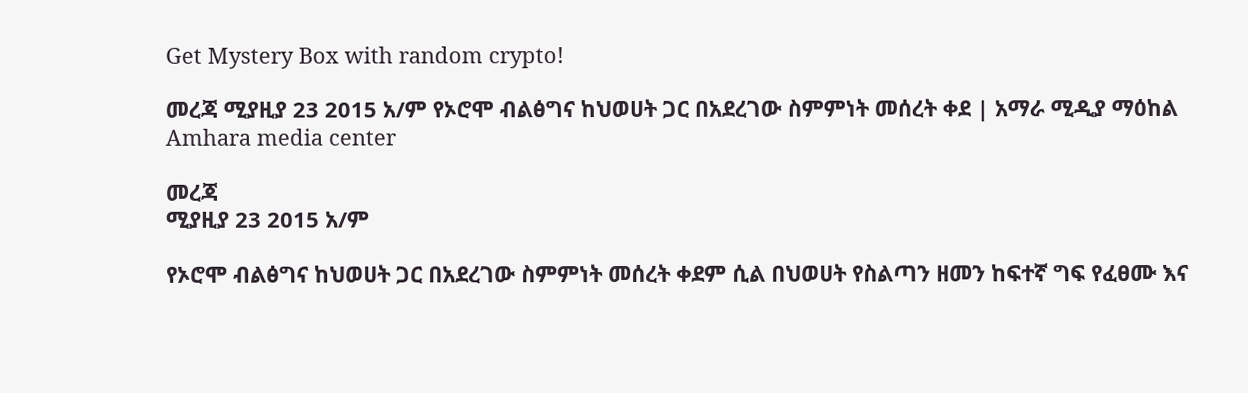Get Mystery Box with random crypto!

መረጃ ሚያዚያ 23 2015 አ/ም የኦሮሞ ብልፅግና ከህወሀት ጋር በአደረገው ስምምነት መሰረት ቀደ | አማራ ሚዲያ ማዕከል Amhara media center

መረጃ
ሚያዚያ 23 2015 አ/ም

የኦሮሞ ብልፅግና ከህወሀት ጋር በአደረገው ስምምነት መሰረት ቀደም ሲል በህወሀት የስልጣን ዘመን ከፍተኛ ግፍ የፈፀሙ እና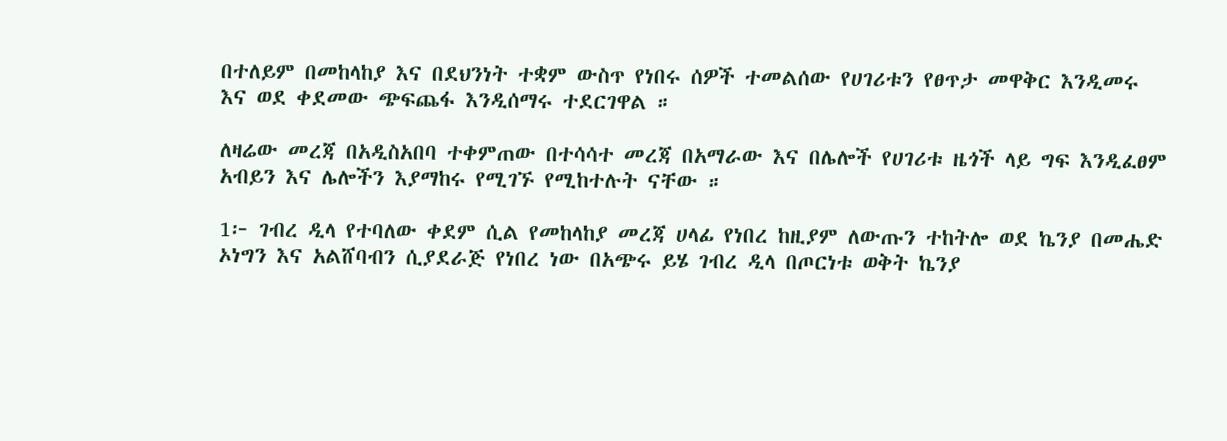በተለይም በመከላከያ እና በደህንነት ተቋም ውስጥ የነበሩ ሰዎች ተመልሰው የሀገሪቱን የፀጥታ መዋቅር እንዲመሩ እና ወደ ቀደመው ጭፍጨፋ እንዲሰማሩ ተደርገዋል ።

ለዛሬው መረጃ በአዲስአበባ ተቀምጠው በተሳሳተ መረጃ በአማራው እና በሌሎች የሀገሪቱ ዜጎች ላይ ግፍ እንዲፈፀም አብይን እና ሌሎችን እያማከሩ የሚገኙ የሚከተሉት ናቸው ።

1፦ ገብረ ዲላ የተባለው ቀደም ሲል የመከላከያ መረጃ ሀላፊ የነበረ ከዚያም ለውጡን ተከትሎ ወደ ኬንያ በመሔድ ኦነግን እና አልሸባብን ሲያደራጅ የነበረ ነው በአጭሩ ይሄ ገብረ ዲላ በጦርነቱ ወቅት ኬንያ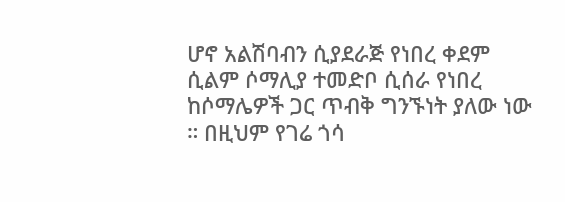ሆኖ አልሽባብን ሲያደራጅ የነበረ ቀደም ሲልም ሶማሊያ ተመድቦ ሲሰራ የነበረ ከሶማሌዎች ጋር ጥብቅ ግንኙነት ያለው ነው ። በዚህም የገሬ ጎሳ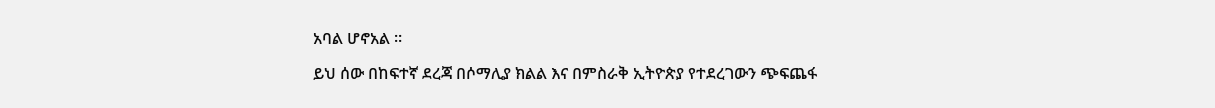አባል ሆኖአል ።

ይህ ሰው በከፍተኛ ደረጃ በሶማሊያ ክልል እና በምስራቅ ኢትዮጵያ የተደረገውን ጭፍጨፋ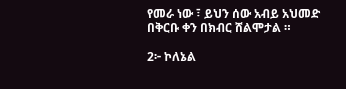የመራ ነው ፣ ይህን ሰው አብይ አህመድ በቅርቡ ቀን በክብር ሸልሞታል ።

2፦ ኮለኔል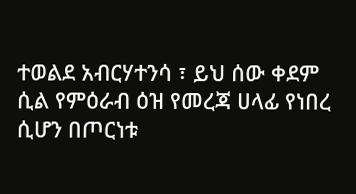ተወልደ አብርሃተንሳ ፣ ይህ ሰው ቀደም ሲል የምዕራብ ዕዝ የመረጃ ሀላፊ የነበረ ሲሆን በጦርነቱ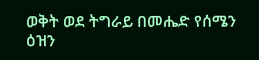ወቅት ወደ ትግራይ በመሔድ የሰሜን ዕዝን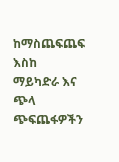ከማስጨፍጨፍ እስከ ማይካድራ እና ጭላ ጭፍጨፋዎችን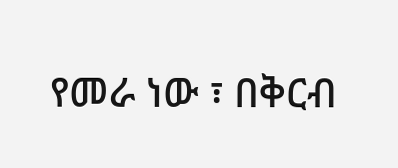የመራ ነው ፣ በቅርብ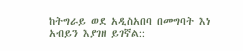ከትግራይ ወደ አዲስአበባ በመግባት እነ አብይን እያገዘ ይገኛል::